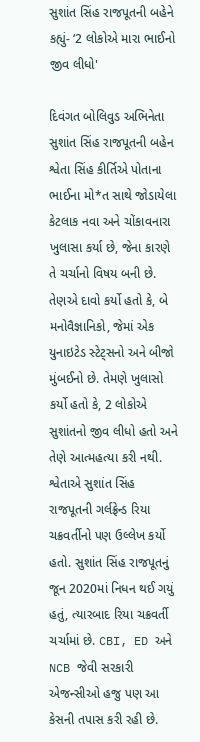સુશાંત સિંહ રાજપૂતની બહેને કહ્યું- ‘2 લોકોએ મારા ભાઈનો જીવ લીધો'

દિવંગત બોલિવુડ અભિનેતા સુશાંત સિંહ રાજપૂતની બહેન શ્વેતા સિંહ કીર્તિએ પોતાના ભાઈના મો*ત સાથે જોડાયેલા કેટલાક નવા અને ચોંકાવનારા ખુલાસા કર્યા છે, જેના કારણે તે ચર્ચાનો વિષય બની છે. તેણએ દાવો કર્યો હતો કે, બે મનોવૈજ્ઞાનિકો, જેમાં એક યુનાઇટેડ સ્ટેટ્સનો અને બીજો મુંબઈનો છે. તેમણે ખુલાસો કર્યો હતો કે, 2 લોકોએ સુશાંતનો જીવ લીધો હતો અને તેણે આત્મહત્યા કરી નથી. શ્વેતાએ સુશાંત સિંહ રાજપૂતની ગર્લફ્રેન્ડ રિયા ચક્રવર્તીનો પણ ઉલ્લેખ કર્યો હતો. સુશાંત સિંહ રાજપૂતનું જૂન 2020માં નિધન થઈ ગયું હતું, ત્યારબાદ રિયા ચક્રવર્તી ચર્ચામાં છે. CBI, ED અને NCB જેવી સરકારી એજન્સીઓ હજુ પણ આ કેસની તપાસ કરી રહી છે.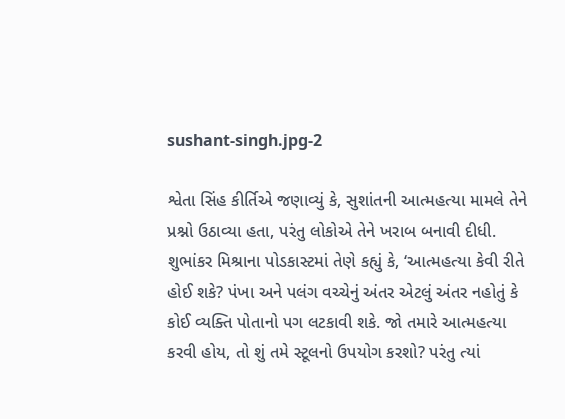sushant-singh.jpg-2

શ્વેતા સિંહ કીર્તિએ જણાવ્યું કે, સુશાંતની આત્મહત્યા મામલે તેને પ્રશ્નો ઉઠાવ્યા હતા, પરંતુ લોકોએ તેને ખરાબ બનાવી દીધી. શુભાંકર મિશ્રાના પોડકાસ્ટમાં તેણે કહ્યું કે, ‘આત્મહત્યા કેવી રીતે હોઈ શકે? પંખા અને પલંગ વચ્ચેનું અંતર એટલું અંતર નહોતું કે કોઈ વ્યક્તિ પોતાનો પગ લટકાવી શકે. જો તમારે આત્મહત્યા કરવી હોય, તો શું તમે સ્ટૂલનો ઉપયોગ કરશો? પરંતુ ત્યાં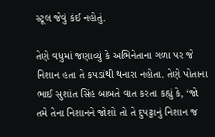સ્ટૂલ જેવું કંઈ નહોતું.

તેણે વધુમાં જણાવ્યું કે અભિનેતાના ગળા પર જે નિશાન હતા તે કપડાંથી થનારા નહોતા. તેણે પોતાના ભાઈ સુશાંત સિંહ બાબતે વાત કરતા કહ્યું કે, ‘જો તમે તેના નિશાનને જોશો તો તે દુપટ્ટાનું નિશાન જ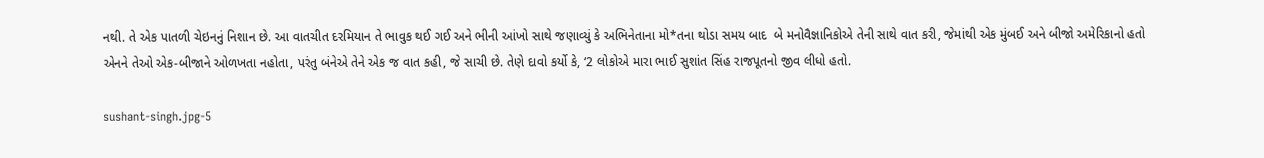નથી. તે એક પાતળી ચેઇનનું નિશાન છે. આ વાતચીત દરમિયાન તે ભાવુક થઈ ગઈ અને ભીની આંખો સાથે જણાવ્યું કે અભિનેતાના મો*તના થોડા સમય બાદ  બે મનોવૈજ્ઞાનિકોએ તેની સાથે વાત કરી, જેમાંથી એક મુંબઈ અને બીજો અમેરિકાનો હતો એનને તેઓ એક-બીજાને ઓળખતા નહોતા, પરંતુ બંનેએ તેને એક જ વાત કહી, જે સાચી છે. તેણે દાવો કર્યો કે, ‘2 લોકોએ મારા ભાઈ સુશાંત સિંહ રાજપૂતનો જીવ લીધો હતો.

sushant-singh.jpg-5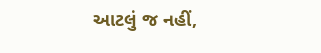આટલું જ નહીં,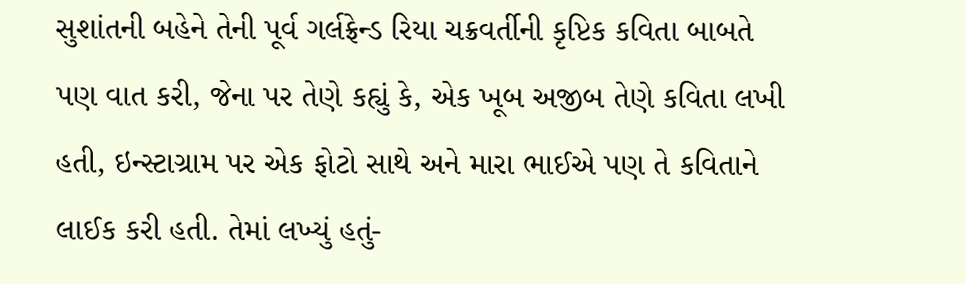સુશાંતની બહેને તેની પૂર્વ ગર્લફ્રેન્ડ રિયા ચક્રવર્તીની કૃપ્ટિક કવિતા બાબતે પણ વાત કરી, જેના પર તેણે કહ્યું કે, એક ખૂબ અજીબ તેણે કવિતા લખી હતી, ઇન્સ્ટાગ્રામ પર એક ફોટો સાથે અને મારા ભાઈએ પણ તે કવિતાને લાઈક કરી હતી. તેમાં લખ્યું હતું-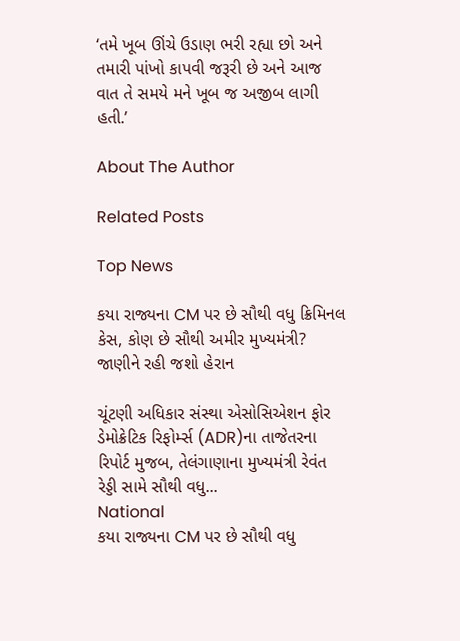‘તમે ખૂબ ઊંચે ઉડાણ ભરી રહ્યા છો અને તમારી પાંખો કાપવી જરૂરી છે અને આજ વાત તે સમયે મને ખૂબ જ અજીબ લાગી હતી.’

About The Author

Related Posts

Top News

કયા રાજ્યના CM પર છે સૌથી વધુ ક્રિમિનલ કેસ, કોણ છે સૌથી અમીર મુખ્યમંત્રી? જાણીને રહી જશો હેરાન

ચૂંટણી અધિકાર સંસ્થા એસોસિએશન ફોર ડેમોક્રેટિક રિફોર્મ્સ (ADR)ના તાજેતરના રિપોર્ટ મુજબ, તેલંગાણાના મુખ્યમંત્રી રેવંત રેડ્ડી સામે સૌથી વધુ...
National
કયા રાજ્યના CM પર છે સૌથી વધુ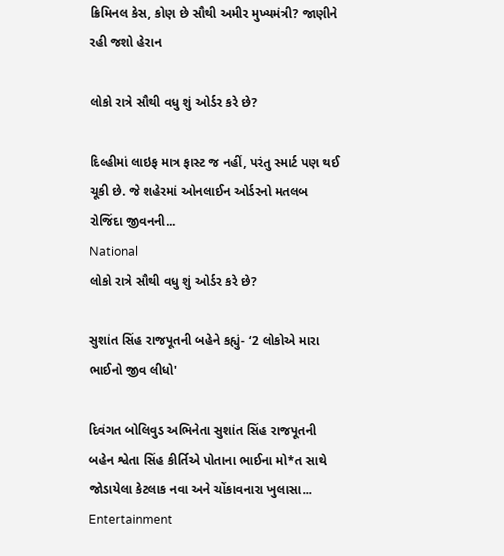ક્રિમિનલ કેસ, કોણ છે સૌથી અમીર મુખ્યમંત્રી? જાણીને રહી જશો હેરાન

લોકો રાત્રે સૌથી વધુ શું ઓર્ડર કરે છે?

દિલ્હીમાં લાઇફ માત્ર ફાસ્ટ જ નહીં, પરંતુ સ્માર્ટ પણ થઈ ચૂકી છે. જે શહેરમાં ઓનલાઈન ઓર્ડરનો મતલબ રોજિંદા જીવનની...
National
લોકો રાત્રે સૌથી વધુ શું ઓર્ડર કરે છે?

સુશાંત સિંહ રાજપૂતની બહેને કહ્યું- ‘2 લોકોએ મારા ભાઈનો જીવ લીધો'

દિવંગત બોલિવુડ અભિનેતા સુશાંત સિંહ રાજપૂતની બહેન શ્વેતા સિંહ કીર્તિએ પોતાના ભાઈના મો*ત સાથે જોડાયેલા કેટલાક નવા અને ચોંકાવનારા ખુલાસા...
Entertainment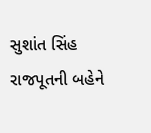સુશાંત સિંહ રાજપૂતની બહેને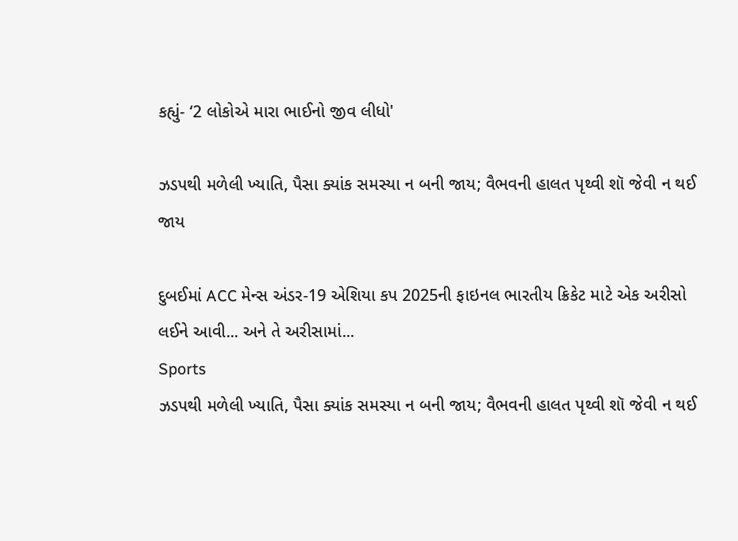કહ્યું- ‘2 લોકોએ મારા ભાઈનો જીવ લીધો'

ઝડપથી મળેલી ખ્યાતિ, પૈસા ક્યાંક સમસ્યા ન બની જાય; વૈભવની હાલત પૃથ્વી શૉ જેવી ન થઈ જાય

દુબઈમાં ACC મેન્સ અંડર-19 એશિયા કપ 2025ની ફાઇનલ ભારતીય ક્રિકેટ માટે એક અરીસો લઈને આવી... અને તે અરીસામાં...
Sports
ઝડપથી મળેલી ખ્યાતિ, પૈસા ક્યાંક સમસ્યા ન બની જાય; વૈભવની હાલત પૃથ્વી શૉ જેવી ન થઈ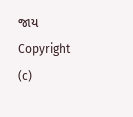જાય
Copyright (c)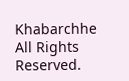Khabarchhe All Rights Reserved.